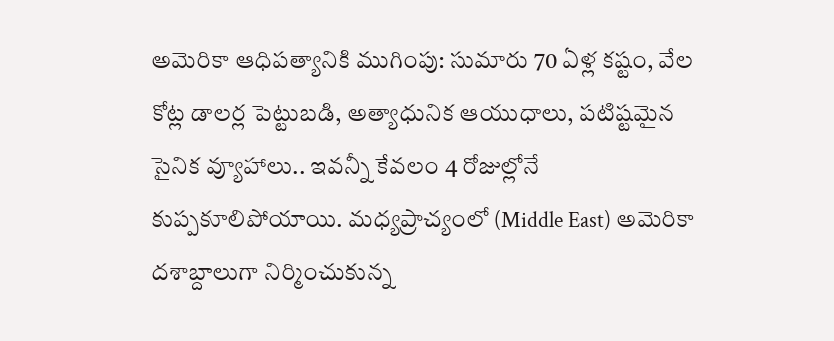అమెరికా ఆధిపత్యానికి ముగింపు: సుమారు 70 ఏళ్ల కష్టం, వేల కోట్ల డాలర్ల పెట్టుబడి, అత్యాధునిక ఆయుధాలు, పటిష్టమైన సైనిక వ్యూహాలు.. ఇవన్నీ కేవలం 4 రోజుల్లోనే కుప్పకూలిపోయాయి. మధ్యప్రాచ్యంలో (Middle East) అమెరికా దశాబ్దాలుగా నిర్మించుకున్న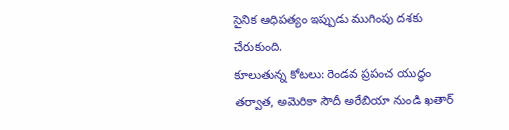సైనిక ఆధిపత్యం ఇప్పుడు ముగింపు దశకు చేరుకుంది.
కూలుతున్న కోటలు: రెండవ ప్రపంచ యుద్ధం తర్వాత, అమెరికా సౌదీ అరేబియా నుండి ఖతార్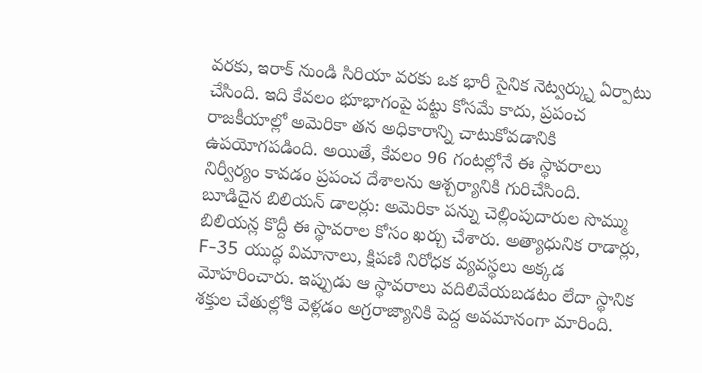వరకు, ఇరాక్ నుండి సిరియా వరకు ఒక భారీ సైనిక నెట్వర్క్ను ఏర్పాటు చేసింది. ఇది కేవలం భూభాగంపై పట్టు కోసమే కాదు, ప్రపంచ రాజకీయాల్లో అమెరికా తన అధికారాన్ని చాటుకోవడానికి ఉపయోగపడింది. అయితే, కేవలం 96 గంటల్లోనే ఈ స్థావరాలు నిర్వీర్యం కావడం ప్రపంచ దేశాలను ఆశ్చర్యానికి గురిచేసింది.
బూడిదైన బిలియన్ డాలర్లు: అమెరికా పన్ను చెల్లింపుదారుల సొమ్ము బిలియన్ల కొద్దీ ఈ స్థావరాల కోసం ఖర్చు చేశారు. అత్యాధునిక రాడార్లు, F-35 యుద్ధ విమానాలు, క్షిపణి నిరోధక వ్యవస్థలు అక్కడ మోహరించారు. ఇప్పుడు ఆ స్థావరాలు వదిలివేయబడటం లేదా స్థానిక శక్తుల చేతుల్లోకి వెళ్లడం అగ్రరాజ్యానికి పెద్ద అవమానంగా మారింది.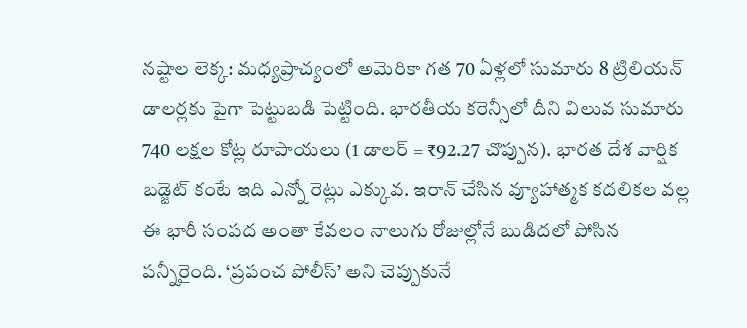నష్టాల లెక్క: మధ్యప్రాచ్యంలో అమెరికా గత 70 ఏళ్లలో సుమారు 8 ట్రిలియన్ డాలర్లకు పైగా పెట్టుబడి పెట్టింది. భారతీయ కరెన్సీలో దీని విలువ సుమారు 740 లక్షల కోట్ల రూపాయలు (1 డాలర్ = ₹92.27 చొప్పున). భారత దేశ వార్షిక బడ్జెట్ కంటే ఇది ఎన్నో రెట్లు ఎక్కువ. ఇరాన్ చేసిన వ్యూహాత్మక కదలికల వల్ల ఈ భారీ సంపద అంతా కేవలం నాలుగు రోజుల్లోనే బుడిదలో పోసిన పన్నీరైంది. ‘ప్రపంచ పోలీస్’ అని చెప్పుకునే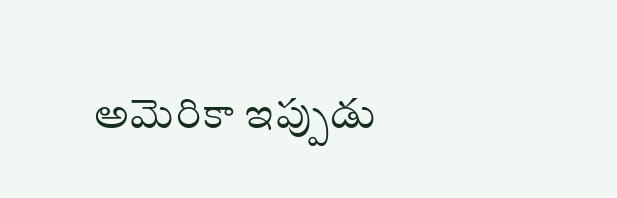అమెరికా ఇప్పుడు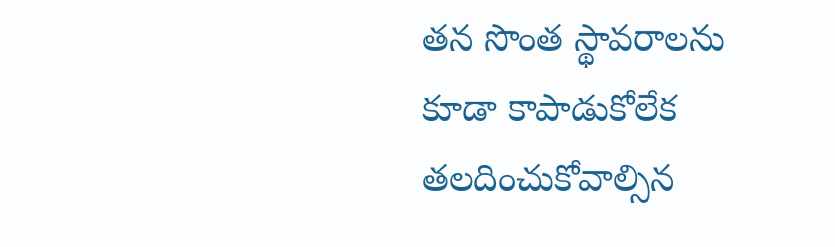తన సొంత స్థావరాలను కూడా కాపాడుకోలేక తలదించుకోవాల్సిన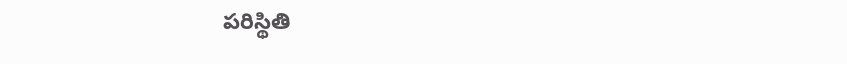పరిస్థితి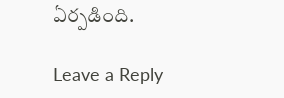ఏర్పడింది.

Leave a Reply